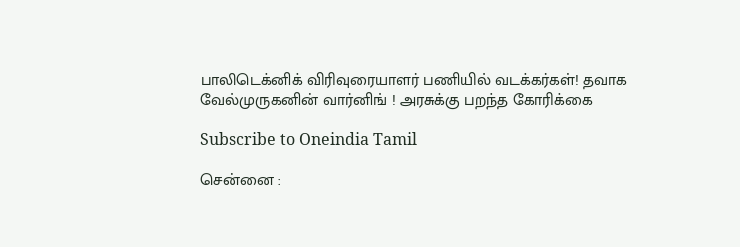பாலிடெக்னிக் விரிவுரையாளர் பணியில் வடக்கர்கள்! தவாக வேல்முருகனின் வார்னிங் ! அரசுக்கு பறந்த கோரிக்கை

Subscribe to Oneindia Tamil

சென்னை :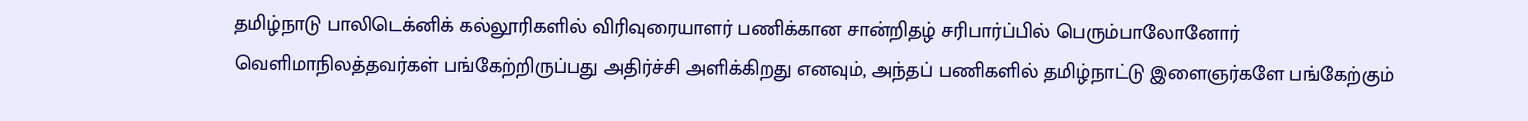தமிழ்நாடு பாலிடெக்னிக் கல்லூரிகளில் விரிவுரையாளர் பணிக்கான சான்றிதழ் சரிபார்ப்பில் பெரும்பாலோனோர் வெளிமாநிலத்தவர்கள் பங்கேற்றிருப்பது அதிர்ச்சி அளிக்கிறது எனவும், அந்தப் பணிகளில் தமிழ்நாட்டு இளைஞர்களே பங்கேற்கும்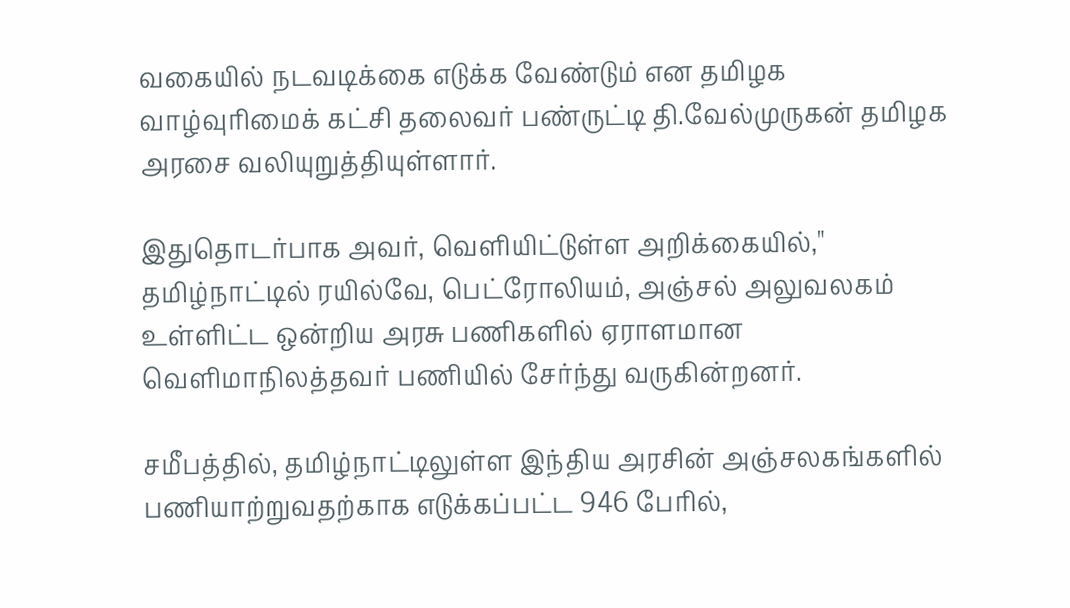வகையில் நடவடிக்கை எடுக்க வேண்டும் என தமிழக வாழ்வுரிமைக் கட்சி தலைவர் பண்ருட்டி தி.வேல்முருகன் தமிழக அரசை வலியுறுத்தியுள்ளார்.

இதுதொடர்பாக அவர், வெளியிட்டுள்ள அறிக்கையில்," தமிழ்நாட்டில் ரயில்வே, பெட்ரோலியம், அஞ்சல் அலுவலகம் உள்ளிட்ட ஒன்றிய அரசு பணிகளில் ஏராளமான வெளிமாநிலத்தவர் பணியில் சேர்ந்து வருகின்றனர்.

சமீபத்தில், தமிழ்நாட்டிலுள்ள இந்திய அரசின் அஞ்சலகங்களில் பணியாற்றுவதற்காக எடுக்கப்பட்ட 946 பேரில்,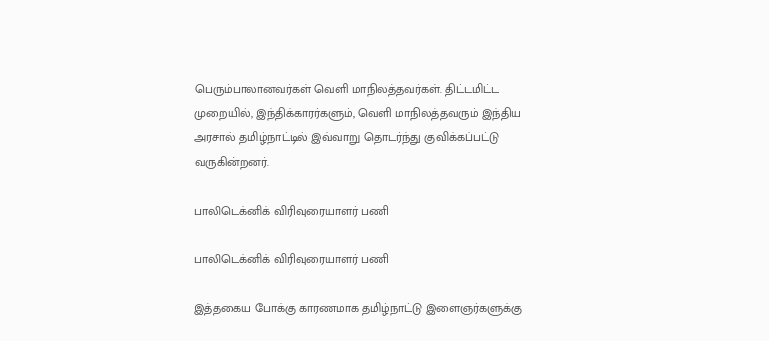பெரும்பாலானவர்கள் வெளி மாநிலத்தவர்கள். திட்டமிட்ட முறையில், இந்திக்காரர்களும், வெளி மாநிலத்தவரும் இந்திய அரசால் தமிழ்நாட்டில் இவ்வாறு தொடர்ந்து குவிக்கப்பட்டு வருகின்றனர்.

பாலிடெக்னிக் விரிவுரையாளர் பணி

பாலிடெக்னிக் விரிவுரையாளர் பணி

இத்தகைய போக்கு காரணமாக தமிழ்நாட்டு இளைஞர்களுக்கு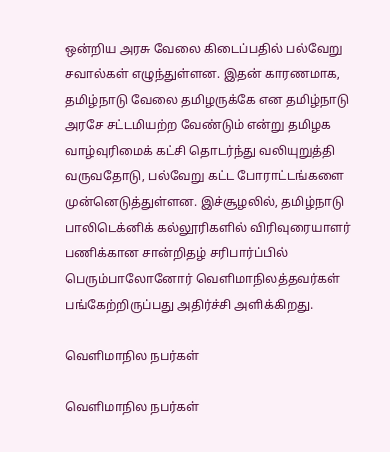ஒன்றிய அரசு வேலை கிடைப்பதில் பல்வேறு சவால்கள் எழுந்துள்ளன. இதன் காரணமாக, தமிழ்நாடு வேலை தமிழருக்கே என தமிழ்நாடு அரசே சட்டமியற்ற வேண்டும் என்று தமிழக வாழ்வுரிமைக் கட்சி தொடர்ந்து வலியுறுத்தி வருவதோடு, பல்வேறு கட்ட போராட்டங்களை முன்னெடுத்துள்ளன. இச்சூழலில், தமிழ்நாடு பாலிடெக்னிக் கல்லூரிகளில் விரிவுரையாளர் பணிக்கான சான்றிதழ் சரிபார்ப்பில் பெரும்பாலோனோர் வெளிமாநிலத்தவர்கள் பங்கேற்றிருப்பது அதிர்ச்சி அளிக்கிறது.

வெளிமாநில நபர்கள்

வெளிமாநில நபர்கள்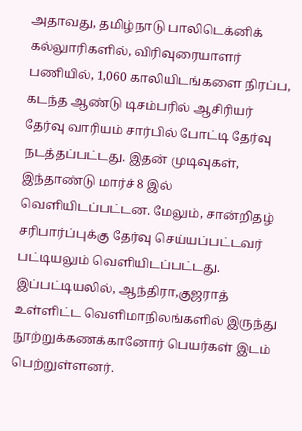அதாவது, தமிழ்நாடு பாலிடெக்னிக் கல்லுாரிகளில், விரிவுரையாளர் பணியில், 1,060 காலியிடங்களை நிரப்ப, கடந்த ஆண்டு டிசம்பரில் ஆசிரியர் தேர்வு வாரியம் சார்பில் போட்டி தேர்வு நடத்தப்பட்டது. இதன் முடிவுகள், இந்தாண்டு மார்ச் 8 இல் வெளியிடப்பட்டன. மேலும், சான்றிதழ் சரிபார்ப்புக்கு தேர்வு செய்யப்பட்டவர் பட்டியலும் வெளியிடப்பட்டது. இப்பட்டியலில், ஆந்திரா,குஜராத் உள்ளிட்ட வெளிமாநிலங்களில் இருந்து நூற்றுக்கணக்கானோர் பெயர்கள் இடம் பெற்றுள்ளனர்.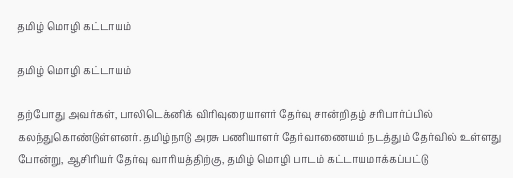தமிழ் மொழி கட்டாயம்

தமிழ் மொழி கட்டாயம்

தற்போது அவர்கள், பாலிடெக்னிக் விரிவுரையாளர் தேர்வு சான்றிதழ் சரிபார்ப்பில் கலந்துகொண்டுள்ளனர். தமிழ்நாடு அரசு பணியாளர் தேர்வாணையம் நடத்தும் தேர்வில் உள்ளது போன்று, ஆசிரியர் தேர்வு வாரியத்திற்கு, தமிழ் மொழி பாடம் கட்டாயமாக்கப்பட்டு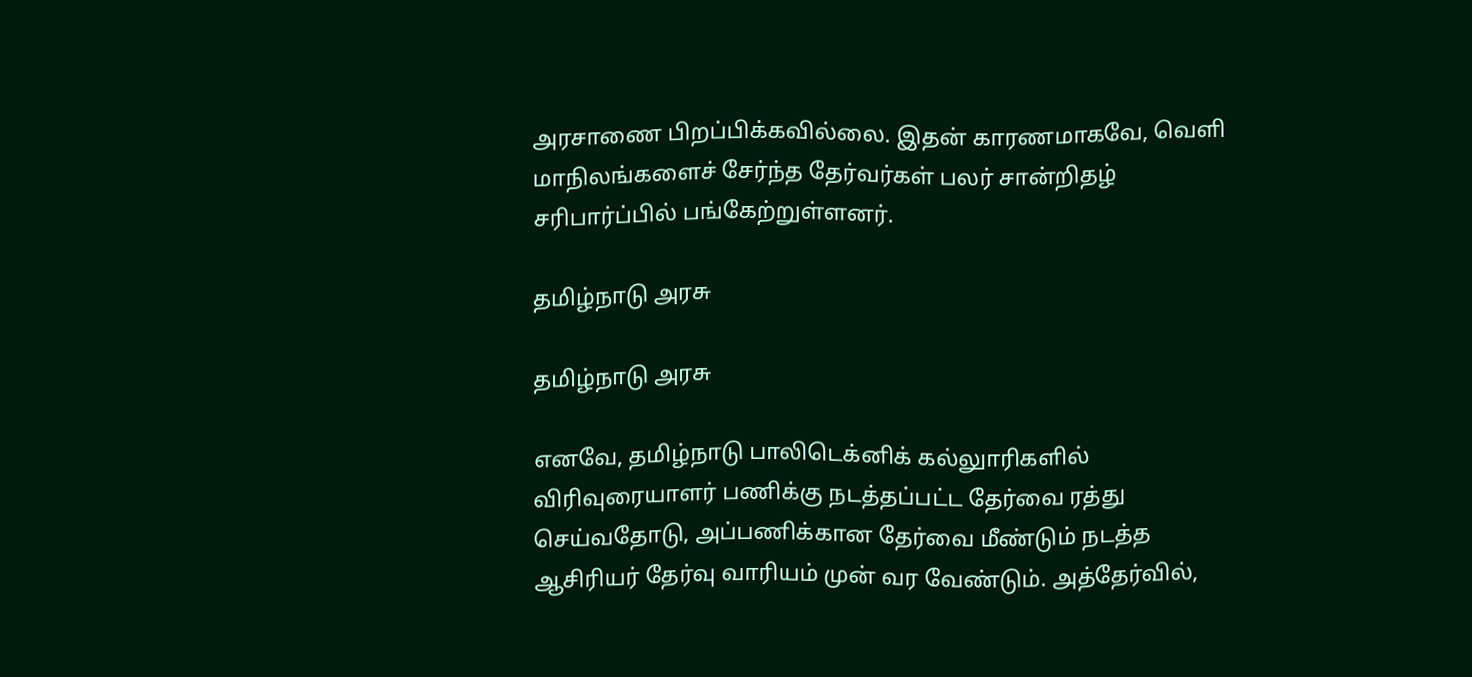அரசாணை பிறப்பிக்கவில்லை. இதன் காரணமாகவே, வெளி மாநிலங்களைச் சேர்ந்த தேர்வர்கள் பலர் சான்றிதழ் சரிபார்ப்பில் பங்கேற்றுள்ளனர்.

தமிழ்நாடு அரசு

தமிழ்நாடு அரசு

எனவே, தமிழ்நாடு பாலிடெக்னிக் கல்லுாரிகளில் விரிவுரையாளர் பணிக்கு நடத்தப்பட்ட தேர்வை ரத்து செய்வதோடு, அப்பணிக்கான தேர்வை மீண்டும் நடத்த ஆசிரியர் தேர்வு வாரியம் முன் வர வேண்டும். அத்தேர்வில்,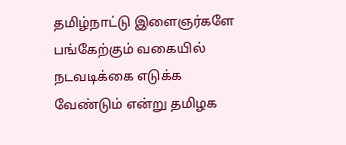தமிழ்நாட்டு இளைஞர்களே பங்கேற்கும் வகையில் நடவடிக்கை எடுக்க வேண்டும் என்று தமிழக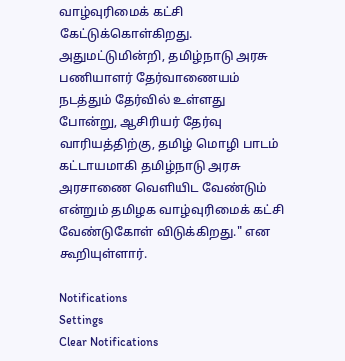வாழ்வுரிமைக் கட்சி கேட்டுக்கொள்கிறது. அதுமட்டுமின்றி, தமிழ்நாடு அரசு பணியாளர் தேர்வாணையம் நடத்தும் தேர்வில் உள்ளது போன்று, ஆசிரியர் தேர்வு வாரியத்திற்கு, தமிழ் மொழி பாடம் கட்டாயமாகி தமிழ்நாடு அரசு அரசாணை வெளியிட வேண்டும் என்றும் தமிழக வாழ்வுரிமைக் கட்சி வேண்டுகோள் விடுக்கிறது." என கூறியுள்ளார்.

Notifications
Settings
Clear Notifications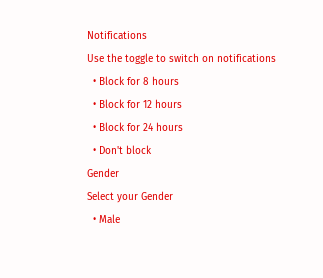Notifications
Use the toggle to switch on notifications
  • Block for 8 hours
  • Block for 12 hours
  • Block for 24 hours
  • Don't block
Gender
Select your Gender
  • Male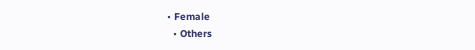• Female
  • Others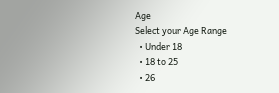Age
Select your Age Range
  • Under 18
  • 18 to 25
  • 26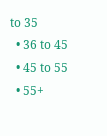to 35
  • 36 to 45
  • 45 to 55
  • 55+